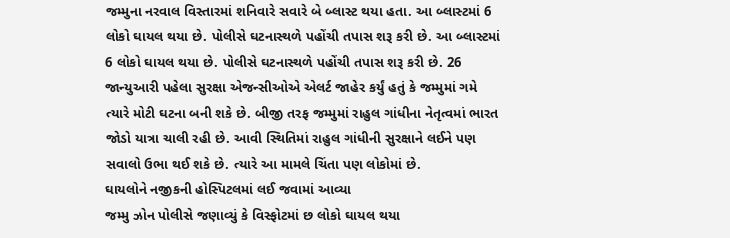જમ્મુના નરવાલ વિસ્તારમાં શનિવારે સવારે બે બ્લાસ્ટ થયા હતા. આ બ્લાસ્ટમાં 6 લોકો ઘાયલ થયા છે. પોલીસે ઘટનાસ્થળે પહોંચી તપાસ શરૂ કરી છે. આ બ્લાસ્ટમાં 6 લોકો ઘાયલ થયા છે. પોલીસે ઘટનાસ્થળે પહોંચી તપાસ શરૂ કરી છે. 26 જાન્યુઆરી પહેલા સુરક્ષા એજન્સીઓએ એલર્ટ જાહેર કર્યું હતું કે જમ્મુમાં ગમે ત્યારે મોટી ઘટના બની શકે છે. બીજી તરફ જમ્મુમાં રાહુલ ગાંધીના નેતૃત્વમાં ભારત જોડો યાત્રા ચાલી રહી છે. આવી સ્થિતિમાં રાહુલ ગાંધીની સુરક્ષાને લઈને પણ સવાલો ઉભા થઈ શકે છે. ત્યારે આ મામલે ચિંતા પણ લોકોમાં છે.
ઘાયલોને નજીકની હોસ્પિટલમાં લઈ જવામાં આવ્યા
જમ્મુ ઝોન પોલીસે જણાવ્યું કે વિસ્ફોટમાં છ લોકો ઘાયલ થયા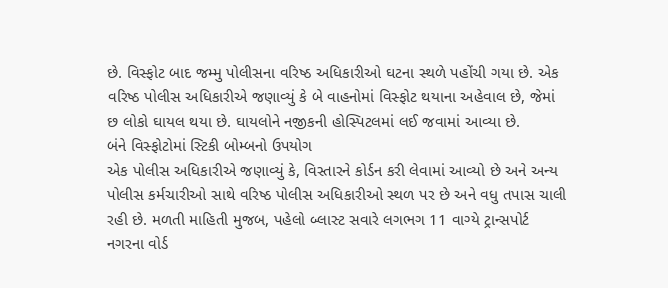છે. વિસ્ફોટ બાદ જમ્મુ પોલીસના વરિષ્ઠ અધિકારીઓ ઘટના સ્થળે પહોંચી ગયા છે. એક વરિષ્ઠ પોલીસ અધિકારીએ જણાવ્યું કે બે વાહનોમાં વિસ્ફોટ થયાના અહેવાલ છે, જેમાં છ લોકો ઘાયલ થયા છે. ઘાયલોને નજીકની હોસ્પિટલમાં લઈ જવામાં આવ્યા છે.
બંને વિસ્ફોટોમાં સ્ટિકી બોમ્બનો ઉપયોગ
એક પોલીસ અધિકારીએ જણાવ્યું કે, વિસ્તારને કોર્ડન કરી લેવામાં આવ્યો છે અને અન્ય પોલીસ કર્મચારીઓ સાથે વરિષ્ઠ પોલીસ અધિકારીઓ સ્થળ પર છે અને વધુ તપાસ ચાલી રહી છે. મળતી માહિતી મુજબ, પહેલો બ્લાસ્ટ સવારે લગભગ 11 વાગ્યે ટ્રાન્સપોર્ટ નગરના વોર્ડ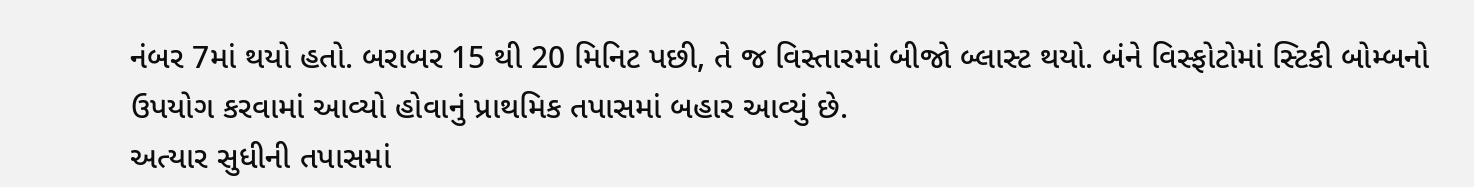નંબર 7માં થયો હતો. બરાબર 15 થી 20 મિનિટ પછી, તે જ વિસ્તારમાં બીજો બ્લાસ્ટ થયો. બંને વિસ્ફોટોમાં સ્ટિકી બોમ્બનો ઉપયોગ કરવામાં આવ્યો હોવાનું પ્રાથમિક તપાસમાં બહાર આવ્યું છે.
અત્યાર સુધીની તપાસમાં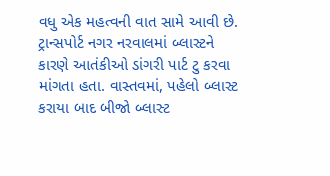વધુ એક મહત્વની વાત સામે આવી છે. ટ્રાન્સપોર્ટ નગર નરવાલમાં બ્લાસ્ટને કારણે આતંકીઓ ડાંગરી પાર્ટ ટુ કરવા માંગતા હતા. વાસ્તવમાં, પહેલો બ્લાસ્ટ કરાયા બાદ બીજો બ્લાસ્ટ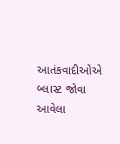આતંકવાદીઓએ બ્લાસ્ટ જોવા આવેલા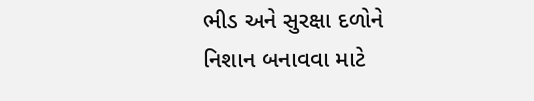ભીડ અને સુરક્ષા દળોને નિશાન બનાવવા માટે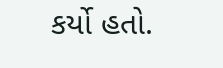કર્યો હતો.